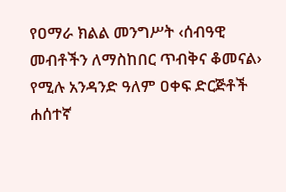የዐማራ ክልል መንግሥት ‹ሰብዓዊ መብቶችን ለማስከበር ጥብቅና ቆመናል› የሚሉ አንዳንድ ዓለም ዐቀፍ ድርጅቶች ሐሰተኛ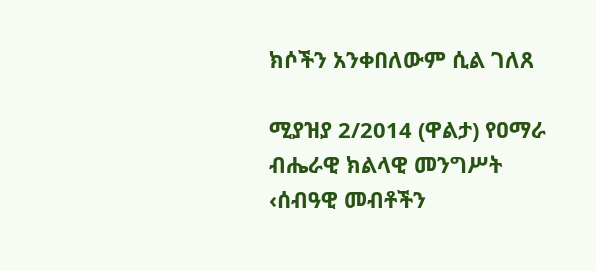ክሶችን አንቀበለውም ሲል ገለጸ

ሚያዝያ 2/2014 (ዋልታ) የዐማራ ብሔራዊ ክልላዊ መንግሥት ‹ሰብዓዊ መብቶችን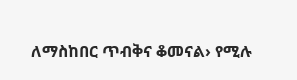ለማስከበር ጥብቅና ቆመናል› የሚሉ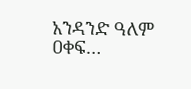አንዳንድ ዓለም ዐቀፍ…